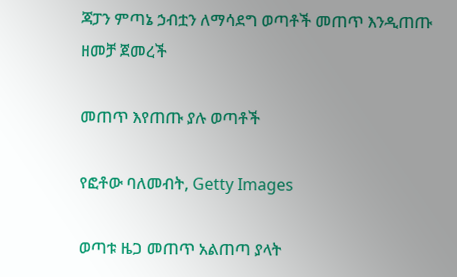ጃፓን ምጣኔ ኃብቷን ለማሳደግ ወጣቶች መጠጥ እንዲጠጡ ዘመቻ ጀመረች

መጠጥ እየጠጡ ያሉ ወጣቶች

የፎቶው ባለመብት, Getty Images

ወጣቱ ዜጋ መጠጥ አልጠጣ ያላት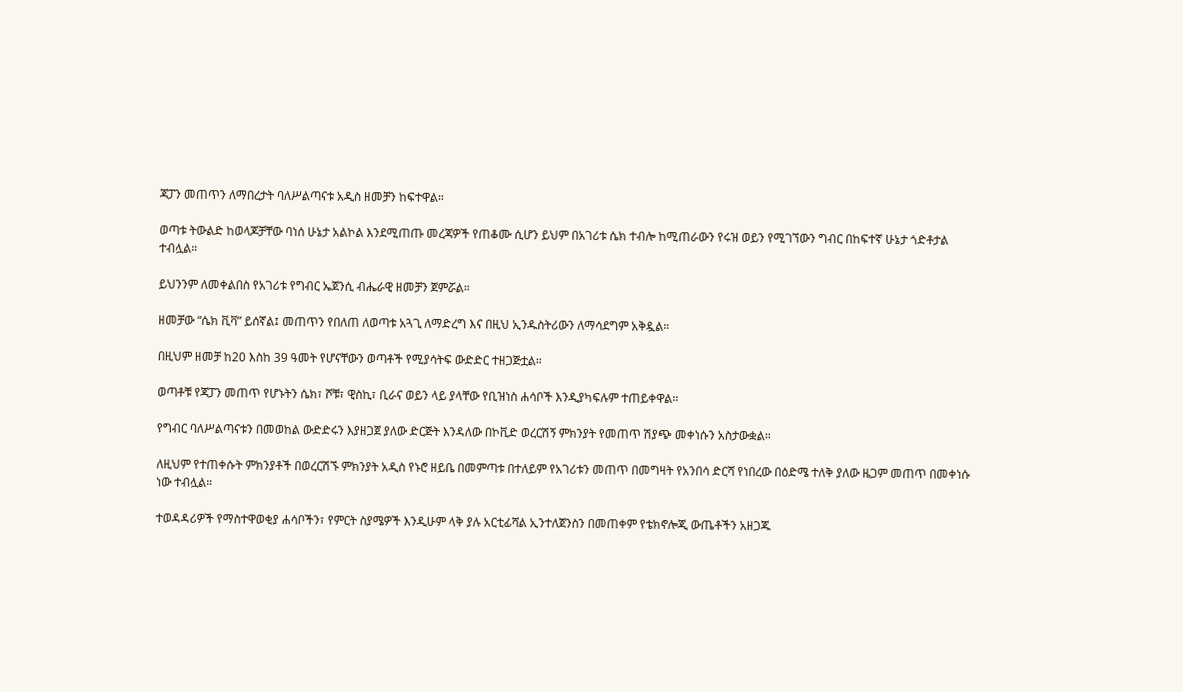ጃፓን መጠጥን ለማበረታት ባለሥልጣናቱ አዲስ ዘመቻን ከፍተዋል።

ወጣቱ ትውልድ ከወላጆቻቸው ባነሰ ሁኔታ አልኮል እንደሚጠጡ መረጃዎች የጠቆሙ ሲሆን ይህም በአገሪቱ ሴክ ተብሎ ከሚጠራውን የሩዝ ወይን የሚገኘውን ግብር በከፍተኛ ሁኔታ ጎድቶታል ተብሏል።

ይህንንም ለመቀልበስ የአገሪቱ የግብር ኤጀንሲ ብሔራዊ ዘመቻን ጀምሯል።

ዘመቻው “ሴክ ቪቫ” ይሰኛል፤ መጠጥን የበለጠ ለወጣቱ አጓጊ ለማድረግ እና በዚህ ኢንዱስትሪውን ለማሳደግም አቅዷል።

በዚህም ዘመቻ ከ20 እስከ 39 ዓመት የሆናቸውን ወጣቶች የሚያሳትፍ ውድድር ተዘጋጅቷል።

ወጣቶቹ የጃፓን መጠጥ የሆኑትን ሴክ፣ ሾቹ፣ ዊስኪ፣ ቢራና ወይን ላይ ያላቸው የቢዝነስ ሐሳቦች እንዲያካፍሉም ተጠይቀዋል።

የግብር ባለሥልጣናቱን በመወከል ውድድሩን እያዘጋጀ ያለው ድርጅት እንዳለው በኮቪድ ወረርሽኝ ምክንያት የመጠጥ ሽያጭ መቀነሱን አስታውቋል።

ለዚህም የተጠቀሱት ምክንያቶች በወረርሽኙ ምክንያት አዲስ የኑሮ ዘይቤ በመምጣቱ በተለይም የአገሪቱን መጠጥ በመግዛት የአንበሳ ድርሻ የነበረው በዕድሜ ተለቅ ያለው ዜጋም መጠጥ በመቀነሱ ነው ተብሏል።

ተወዳዳሪዎች የማስተዋወቂያ ሐሳቦችን፣ የምርት ስያሜዎች እንዲሁም ላቅ ያሉ አርቲፊሻል ኢንተለጀንስን በመጠቀም የቴክኖሎጂ ውጤቶችን አዘጋጁ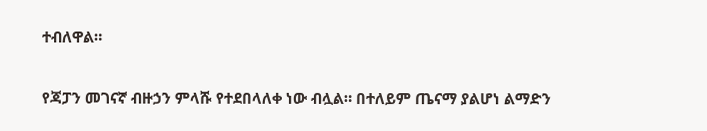ተብለዋል።

የጃፓን መገናኛ ብዙኃን ምላሹ የተደበላለቀ ነው ብሏል። በተለይም ጤናማ ያልሆነ ልማድን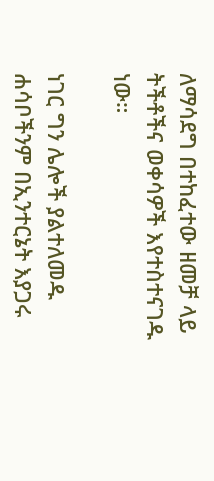ለማሳደግ በተከፈተው ዘመቻ ላይ ትችቶችና ወቀሳዎች እየተስተናገዱ ነው።

ነገር ግን ሌሎች ያልተለመዱ ሐሳቦችንም በኢንተርኔት እያጋሩ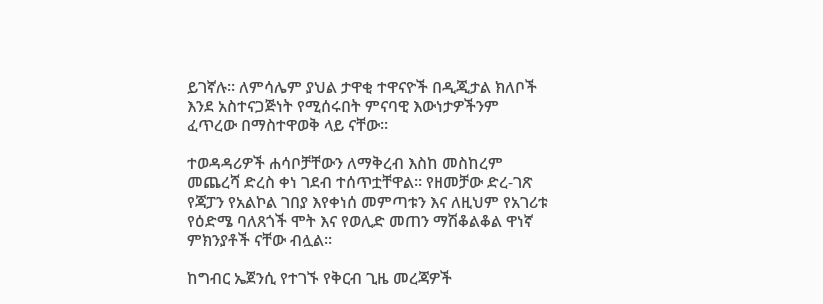ይገኛሉ። ለምሳሌም ያህል ታዋቂ ተዋናዮች በዲጂታል ክለቦች እንደ አስተናጋጅነት የሚሰሩበት ምናባዊ እውነታዎችንም ፈጥረው በማስተዋወቅ ላይ ናቸው።

ተወዳዳሪዎች ሐሳቦቻቸውን ለማቅረብ እስከ መስከረም መጨረሻ ድረስ ቀነ ገደብ ተሰጥቷቸዋል። የዘመቻው ድረ-ገጽ የጃፓን የአልኮል ገበያ እየቀነሰ መምጣቱን እና ለዚህም የአገሪቱ የዕድሜ ባለጸጎች ሞት እና የወሊድ መጠን ማሽቆልቆል ዋነኛ ምክንያቶች ናቸው ብሏል።

ከግብር ኤጀንሲ የተገኙ የቅርብ ጊዜ መረጃዎች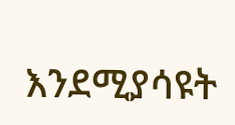እንደሚያሳዩት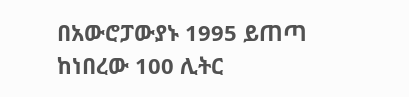በአውሮፓውያኑ 1995 ይጠጣ ከነበረው 100 ሊትር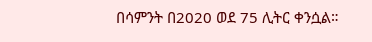በሳምንት በ2020 ወደ 75 ሊትር ቀንሷል።